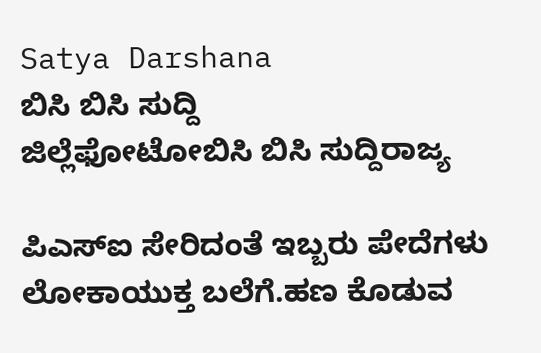Satya Darshana
ಬಿಸಿ ಬಿಸಿ ಸುದ್ದಿ
ಜಿಲ್ಲೆಫೋಟೋಬಿಸಿ ಬಿಸಿ ಸುದ್ದಿರಾಜ್ಯ

ಪಿಎಸ್ಐ ಸೇರಿದಂತೆ ಇಬ್ಬರು ಪೇದೆಗಳು ಲೋಕಾಯುಕ್ತ ಬಲೆಗೆ.ಹಣ ಕೊಡುವ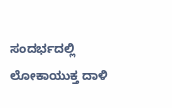ಸಂದರ್ಭದಲ್ಲಿ ಲೋಕಾಯುಕ್ತ ದಾಳಿ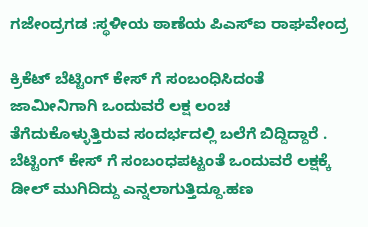ಗಜೇಂದ್ರಗಡ :ಸ್ಥಳೀಯ ಠಾಣೆಯ ಪಿಎಸ್ಐ ರಾಘವೇಂದ್ರ

ಕ್ರಿಕೆಟ್ ಬೆಟ್ಟಿಂಗ್ ಕೇಸ್ ಗೆ ಸಂಬಂಧಿಸಿದಂತೆ ಜಾಮೀನಿಗಾಗಿ ಒಂದುವರೆ ಲಕ್ಷ ಲಂಚ ತೆಗೆದುಕೊಳ್ಳುತ್ತಿರುವ ಸಂದರ್ಭದಲ್ಲಿ ಬಲೆಗೆ ಬಿದ್ದಿದ್ದಾರೆ . ಬೆಟ್ಟಿಂಗ್ ಕೇಸ್ ಗೆ ಸಂಬಂಧಪಟ್ಟಂತೆ ಒಂದುವರೆ ಲಕ್ಷಕ್ಕೆ ಡೀಲ್ ಮುಗಿದಿದ್ದು ಎನ್ನಲಾಗುತ್ತಿದ್ದೂ.ಹಣ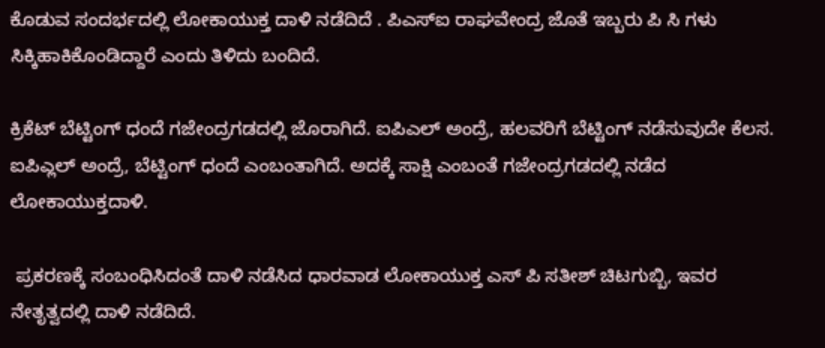ಕೊಡುವ ಸಂದರ್ಭದಲ್ಲಿ ಲೋಕಾಯುಕ್ತ ದಾಳಿ ನಡೆದಿದೆ . ಪಿಎಸ್ಐ ರಾಘವೇಂದ್ರ ಜೊತೆ ಇಬ್ಬರು ಪಿ ಸಿ ಗಳು ಸಿಕ್ಕಿಹಾಕಿಕೊಂಡಿದ್ದಾರೆ ಎಂದು ತಿಳಿದು ಬಂದಿದೆ.

ಕ್ರಿಕೆಟ್ ಬೆಟ್ಟಿಂಗ್ ಧಂದೆ ಗಜೇಂದ್ರಗಡದಲ್ಲಿ ಜೊರಾಗಿದೆ. ಐಪಿಎಲ್ ಅಂದ್ರೆ, ಹಲವರಿಗೆ ಬೆಟ್ಟಿಂಗ್ ನಡೆಸುವುದೇ ಕೆಲಸ. ಐಪಿಎ್ಲಲ್ ಅಂದ್ರೆ, ಬೆಟ್ಟಿಂಗ್ ಧಂದೆ ಎಂಬಂತಾಗಿದೆ. ಅದಕ್ಕೆ ಸಾಕ್ಷಿ ಎಂಬಂತೆ ಗಜೇಂದ್ರಗಡದಲ್ಲಿ ನಡೆದ ಲೋಕಾಯುಕ್ತದಾಳಿ.

 ಪ್ರಕರಣಕ್ಕೆ ಸಂಬಂಧಿಸಿದಂತೆ ದಾಳಿ ನಡೆಸಿದ ಧಾರವಾಡ ಲೋಕಾಯುಕ್ತ ಎಸ್ ಪಿ ಸತೀಶ್ ಚಿಟಗುಬ್ಬಿ, ಇವರ ನೇತೃತ್ವದಲ್ಲಿ ದಾಳಿ ನಡೆದಿದೆ.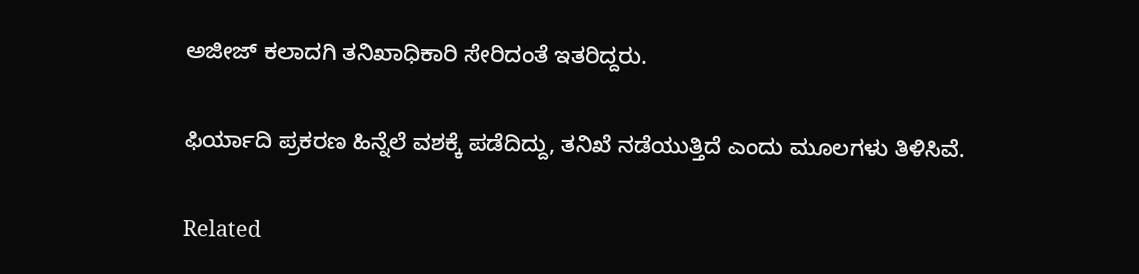ಅಜೀಜ್ ಕಲಾದಗಿ ತನಿಖಾಧಿಕಾರಿ ಸೇರಿದಂತೆ ಇತರಿದ್ದರು.

ಫಿರ್ಯಾದಿ ಪ್ರಕರಣ ಹಿನ್ನೆಲೆ ವಶಕ್ಕೆ ಪಡೆದಿದ್ದು, ತನಿಖೆ ನಡೆಯುತ್ತಿದೆ ಎಂದು ಮೂಲಗಳು ತಿಳಿಸಿವೆ.

Related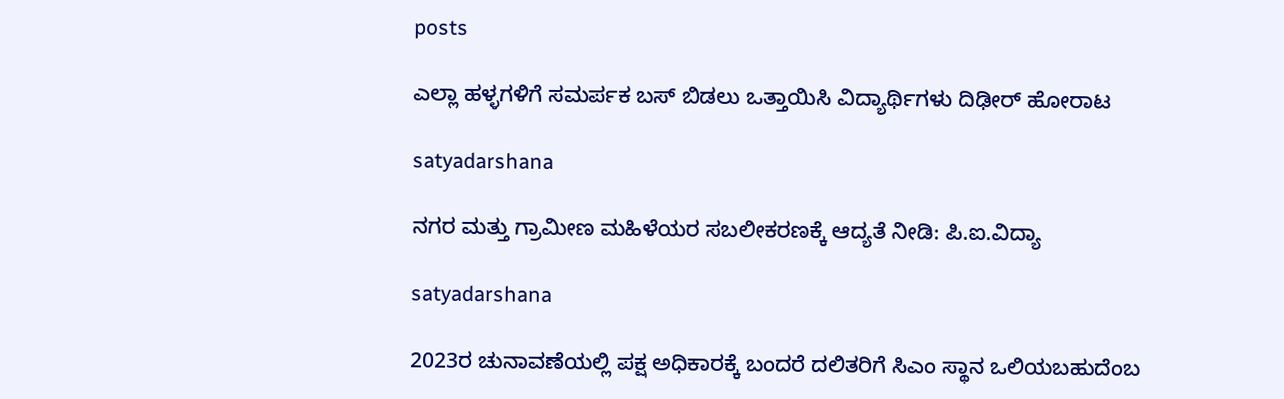posts

ಎಲ್ಲಾ ಹಳ್ಳಗಳಿಗೆ ಸಮರ್ಪಕ ಬಸ್ ಬಿಡಲು ಒತ್ತಾಯಿಸಿ ವಿದ್ಯಾರ್ಥಿಗಳು ದಿಢೀರ್ ಹೋರಾಟ

satyadarshana

ನಗರ ಮತ್ತು ಗ್ರಾಮೀಣ ಮಹಿಳೆಯರ ಸಬಲೀಕರಣಕ್ಕೆ ಆದ್ಯತೆ ನೀಡಿ: ಪಿ.ಐ.ವಿದ್ಯಾ

satyadarshana

2023ರ ಚುನಾವಣೆಯಲ್ಲಿ ಪಕ್ಷ ಅಧಿಕಾರಕ್ಕೆ ಬಂದರೆ ದಲಿತರಿಗೆ ಸಿಎಂ ಸ್ಥಾನ ಒಲಿಯಬಹುದೆಂಬ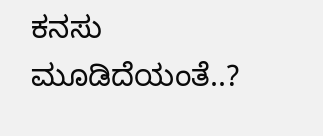ಕನಸು ಮೂಡಿದೆಯಂತೆ..?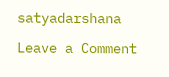satyadarshana

Leave a Comment